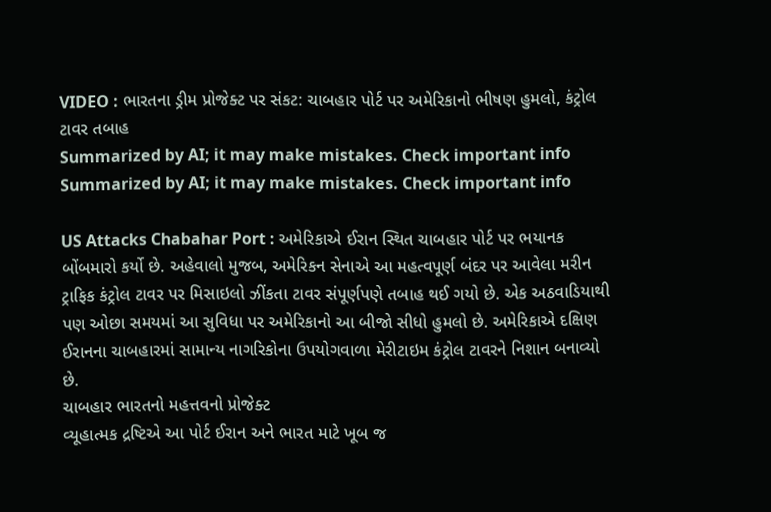VIDEO : ભારતના ડ્રીમ પ્રોજેક્ટ પર સંકટ: ચાબહાર પોર્ટ પર અમેરિકાનો ભીષણ હુમલો, કંટ્રોલ ટાવર તબાહ
Summarized by AI; it may make mistakes. Check important info
Summarized by AI; it may make mistakes. Check important info

US Attacks Chabahar Port : અમેરિકાએ ઈરાન સ્થિત ચાબહાર પોર્ટ પર ભયાનક બોંબમારો કર્યો છે. અહેવાલો મુજબ, અમેરિકન સેનાએ આ મહત્વપૂર્ણ બંદર પર આવેલા મરીન ટ્રાફિક કંટ્રોલ ટાવર પર મિસાઇલો ઝીંકતા ટાવર સંપૂર્ણપણે તબાહ થઈ ગયો છે. એક અઠવાડિયાથી પણ ઓછા સમયમાં આ સુવિધા પર અમેરિકાનો આ બીજો સીધો હુમલો છે. અમેરિકાએ દક્ષિણ ઈરાનના ચાબહારમાં સામાન્ય નાગરિકોના ઉપયોગવાળા મેરીટાઇમ કંટ્રોલ ટાવરને નિશાન બનાવ્યો છે.
ચાબહાર ભારતનો મહત્તવનો પ્રોજેક્ટ
વ્યૂહાત્મક દ્રષ્ટિએ આ પોર્ટ ઈરાન અને ભારત માટે ખૂબ જ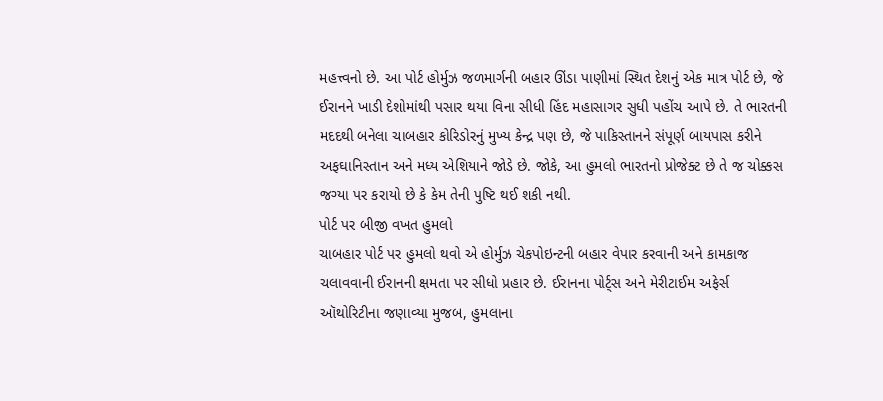મહત્ત્વનો છે. આ પોર્ટ હોર્મુઝ જળમાર્ગની બહાર ઊંડા પાણીમાં સ્થિત દેશનું એક માત્ર પોર્ટ છે, જે ઈરાનને ખાડી દેશોમાંથી પસાર થયા વિના સીધી હિંદ મહાસાગર સુધી પહોંચ આપે છે. તે ભારતની મદદથી બનેલા ચાબહાર કોરિડોરનું મુખ્ય કેન્દ્ર પણ છે, જે પાકિસ્તાનને સંપૂર્ણ બાયપાસ કરીને અફઘાનિસ્તાન અને મધ્ય એશિયાને જોડે છે. જોકે, આ હુમલો ભારતનો પ્રોજેક્ટ છે તે જ ચોક્કસ જગ્યા પર કરાયો છે કે કેમ તેની પુષ્ટિ થઈ શકી નથી.
પોર્ટ પર બીજી વખત હુમલો
ચાબહાર પોર્ટ પર હુમલો થવો એ હોર્મુઝ ચેકપોઇન્ટની બહાર વેપાર કરવાની અને કામકાજ ચલાવવાની ઈરાનની ક્ષમતા પર સીધો પ્રહાર છે. ઈરાનના પોર્ટ્સ અને મેરીટાઈમ અફેર્સ ઑથોરિટીના જણાવ્યા મુજબ, હુમલાના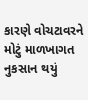કારણે વોચટાવરને મોટું માળખાગત નુકસાન થયું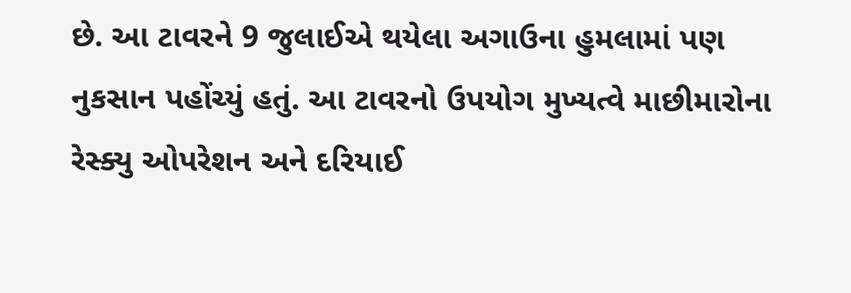છે. આ ટાવરને 9 જુલાઈએ થયેલા અગાઉના હુમલામાં પણ નુકસાન પહોંચ્યું હતું. આ ટાવરનો ઉપયોગ મુખ્યત્વે માછીમારોના રેસ્ક્યુ ઓપરેશન અને દરિયાઈ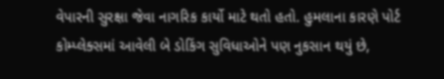વેપારની સુરક્ષા જેવા નાગરિક કાર્યો માટે થતો હતો. હુમલાના કારણે પોર્ટ કોમ્પ્લેક્સમાં આવેલી બે ડોકિંગ સુવિધાઓને પણ નુકસાન થયું છે,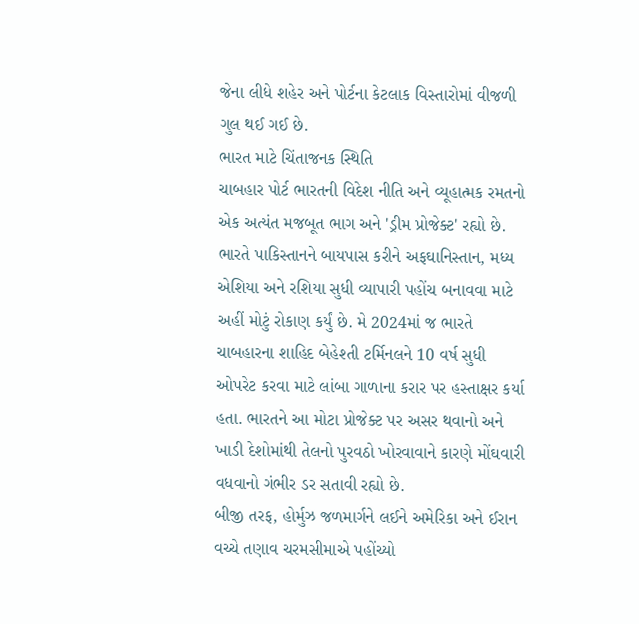જેના લીધે શહેર અને પોર્ટના કેટલાક વિસ્તારોમાં વીજળી ગુલ થઈ ગઈ છે.
ભારત માટે ચિંતાજનક સ્થિતિ
ચાબહાર પોર્ટ ભારતની વિદેશ નીતિ અને વ્યૂહાત્મક રમતનો એક અત્યંત મજબૂત ભાગ અને 'ડ્રીમ પ્રોજેક્ટ' રહ્યો છે. ભારતે પાકિસ્તાનને બાયપાસ કરીને અફઘાનિસ્તાન, મધ્ય એશિયા અને રશિયા સુધી વ્યાપારી પહોંચ બનાવવા માટે અહીં મોટું રોકાણ કર્યું છે. મે 2024માં જ ભારતે ચાબહારના શાહિદ બેહેશ્તી ટર્મિનલને 10 વર્ષ સુધી ઓપરેટ કરવા માટે લાંબા ગાળાના કરાર પર હસ્તાક્ષર કર્યા હતા. ભારતને આ મોટા પ્રોજેક્ટ પર અસર થવાનો અને ખાડી દેશોમાંથી તેલનો પુરવઠો ખોરવાવાને કારણે મોંઘવારી વધવાનો ગંભીર ડર સતાવી રહ્યો છે.
બીજી તરફ, હોર્મુઝ જળમાર્ગને લઈને અમેરિકા અને ઈરાન વચ્ચે તણાવ ચરમસીમાએ પહોંચ્યો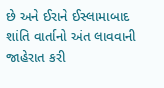છે અને ઈરાને ઈસ્લામાબાદ શાંતિ વાર્તાનો અંત લાવવાની જાહેરાત કરી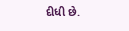દીધી છે.